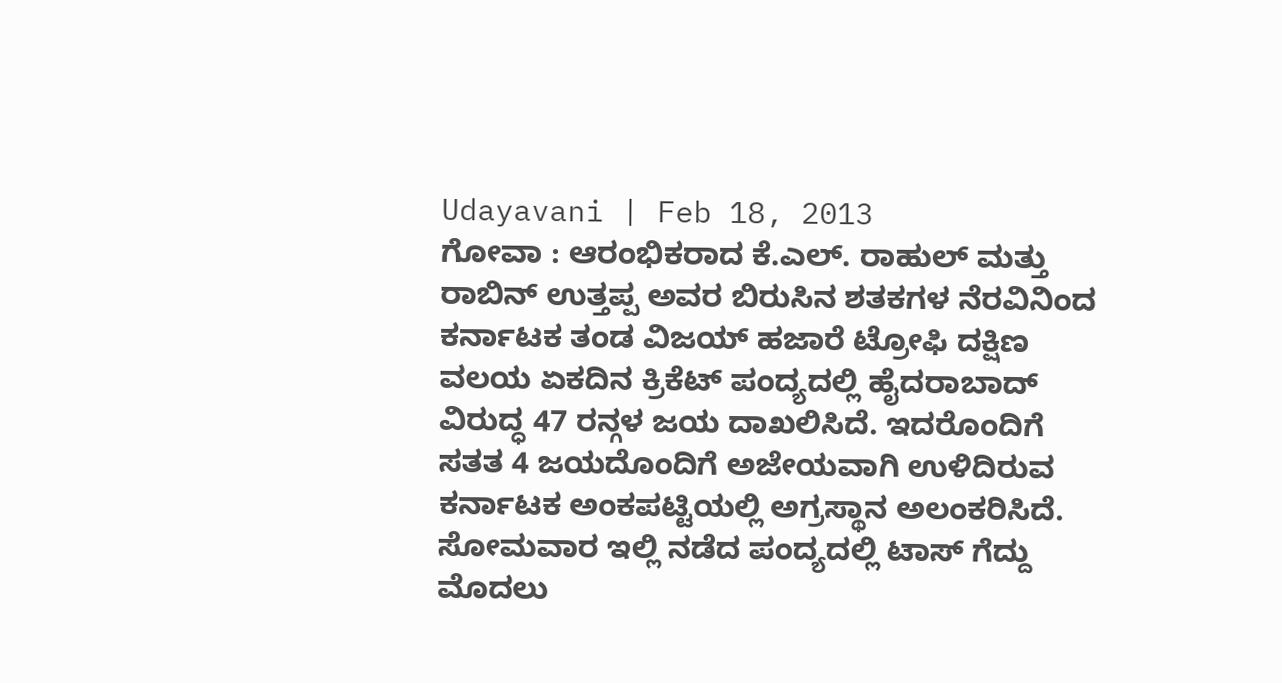Udayavani | Feb 18, 2013
ಗೋವಾ : ಆರಂಭಿಕರಾದ ಕೆ.ಎಲ್. ರಾಹುಲ್ ಮತ್ತು ರಾಬಿನ್ ಉತ್ತಪ್ಪ ಅವರ ಬಿರುಸಿನ ಶತಕಗಳ ನೆರವಿನಿಂದ ಕರ್ನಾಟಕ ತಂಡ ವಿಜಯ್ ಹಜಾರೆ ಟ್ರೋಫಿ ದಕ್ಷಿಣ ವಲಯ ಏಕದಿನ ಕ್ರಿಕೆಟ್ ಪಂದ್ಯದಲ್ಲಿ ಹೈದರಾಬಾದ್ ವಿರುದ್ಧ 47 ರನ್ಗಳ ಜಯ ದಾಖಲಿಸಿದೆ. ಇದರೊಂದಿಗೆ ಸತತ 4 ಜಯದೊಂದಿಗೆ ಅಜೇಯವಾಗಿ ಉಳಿದಿರುವ ಕರ್ನಾಟಕ ಅಂಕಪಟ್ಟಿಯಲ್ಲಿ ಅಗ್ರಸ್ಥಾನ ಅಲಂಕರಿಸಿದೆ.
ಸೋಮವಾರ ಇಲ್ಲಿ ನಡೆದ ಪಂದ್ಯದಲ್ಲಿ ಟಾಸ್ ಗೆದ್ದು ಮೊದಲು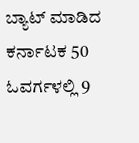ಬ್ಯಾಟ್ ಮಾಡಿದ ಕರ್ನಾಟಕ 50 ಓವರ್ಗಳಲ್ಲಿ 9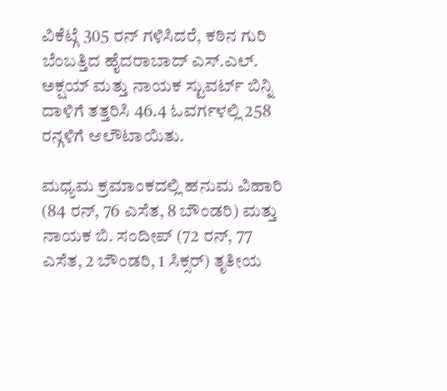ವಿಕೆಟ್ಗೆ 305 ರನ್ ಗಳಿಸಿದರೆ, ಕಠಿನ ಗುರಿ ಬೆಂಬತ್ತಿದ ಹೈದರಾಬಾದ್ ಎಸ್.ಎಲ್. ಅಕ್ಷಯ್ ಮತ್ತು ನಾಯಕ ಸ್ಟುವರ್ಟ್ ಬಿನ್ನಿ ದಾಳಿಗೆ ತತ್ತರಿಸಿ 46.4 ಓವರ್ಗಳಲ್ಲಿ 258 ರನ್ಗಳಿಗೆ ಆಲೌಟಾಯಿತು.

ಮಧ್ಯಮ ಕ್ರಮಾಂಕದಲ್ಲಿ ಹನುಮ ವಿಹಾರಿ (84 ರನ್, 76 ಎಸೆತ, 8 ಬೌಂಡರಿ) ಮತ್ತು ನಾಯಕ ಬಿ. ಸಂದೀಪ್ (72 ರನ್, 77 ಎಸೆತ, 2 ಬೌಂಡರಿ, 1 ಸಿಕ್ಸರ್) ತೃತೀಯ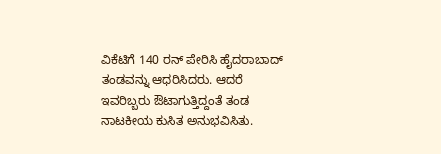ವಿಕೆಟಿಗೆ 140 ರನ್ ಪೇರಿಸಿ ಹೈದರಾಬಾದ್ ತಂಡವನ್ನು ಆಧರಿಸಿದರು. ಆದರೆ ಇವರಿಬ್ಬರು ಔಟಾಗುತ್ತಿದ್ದಂತೆ ತಂಡ ನಾಟಕೀಯ ಕುಸಿತ ಅನುಭವಿಸಿತು.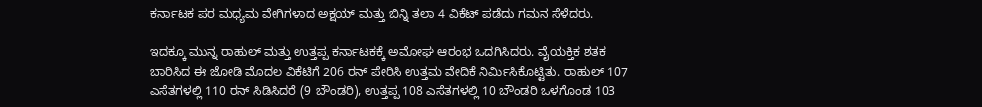ಕರ್ನಾಟಕ ಪರ ಮಧ್ಯಮ ವೇಗಿಗಳಾದ ಅಕ್ಷಯ್ ಮತ್ತು ಬಿನ್ನಿ ತಲಾ 4 ವಿಕೆಟ್ ಪಡೆದು ಗಮನ ಸೆಳೆದರು.

ಇದಕ್ಕೂ ಮುನ್ನ ರಾಹುಲ್ ಮತ್ತು ಉತ್ತಪ್ಪ ಕರ್ನಾಟಕಕ್ಕೆ ಅಮೋಘ ಆರಂಭ ಒದಗಿಸಿದರು. ವೈಯಕ್ತಿಕ ಶತಕ ಬಾರಿಸಿದ ಈ ಜೋಡಿ ಮೊದಲ ವಿಕೆಟಿಗೆ 206 ರನ್ ಪೇರಿಸಿ ಉತ್ತಮ ವೇದಿಕೆ ನಿರ್ಮಿಸಿಕೊಟ್ಟಿತು. ರಾಹುಲ್ 107 ಎಸೆತಗಳಲ್ಲಿ 110 ರನ್ ಸಿಡಿಸಿದರೆ (9 ಬೌಂಡರಿ), ಉತ್ತಪ್ಪ 108 ಎಸೆತಗಳಲ್ಲಿ 10 ಬೌಂಡರಿ ಒಳಗೊಂಡ 103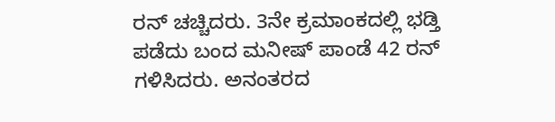ರನ್ ಚಚ್ಚಿದರು. 3ನೇ ಕ್ರಮಾಂಕದಲ್ಲಿ ಭಡ್ತಿ ಪಡೆದು ಬಂದ ಮನೀಷ್ ಪಾಂಡೆ 42 ರನ್ ಗಳಿಸಿದರು. ಅನಂತರದ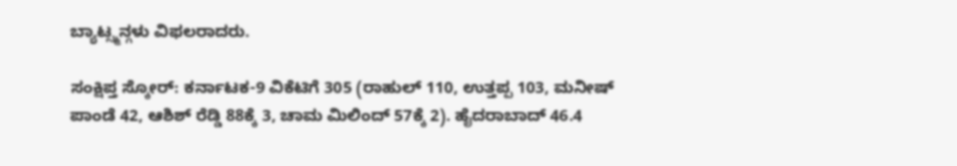ಬ್ಯಾಟ್ಸ್ಮನ್ಗಳು ವಿಫಲರಾದರು.

ಸಂಕ್ಷಿಪ್ತ ಸ್ಕೋರ್: ಕರ್ನಾಟಕ-9 ವಿಕೆಟಿಗೆ 305 (ರಾಹುಲ್ 110, ಉತ್ತಪ್ಪ 103, ಮನೀಷ್ ಪಾಂಡೆ 42, ಆಶಿಶ್ ರೆಡ್ಡಿ 88ಕ್ಕೆ 3, ಚಾಮ ಮಿಲಿಂದ್ 57ಕ್ಕೆ 2). ಹೈದರಾಬಾದ್ 46.4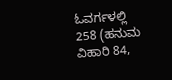ಓವರ್ಗಳಲ್ಲಿ 258 (ಹನುಮ ವಿಹಾರಿ 84,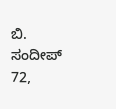ಬಿ. ಸಂದೀಪ್ 72,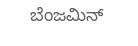ಬೆಂಜಮಿನ್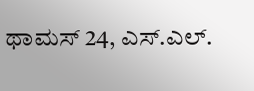ಥಾಮಸ್ 24, ಎಸ್.ಎಲ್.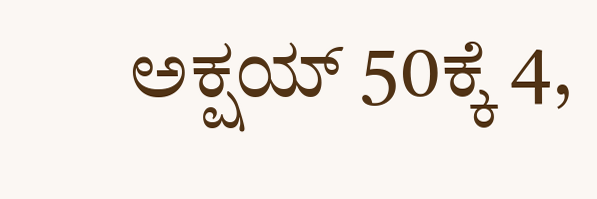ಅಕ್ಷಯ್ 50ಕ್ಕೆ 4,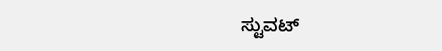ಸ್ಟುವಟ್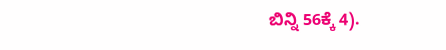ಬಿನ್ನಿ 56ಕ್ಕೆ 4).